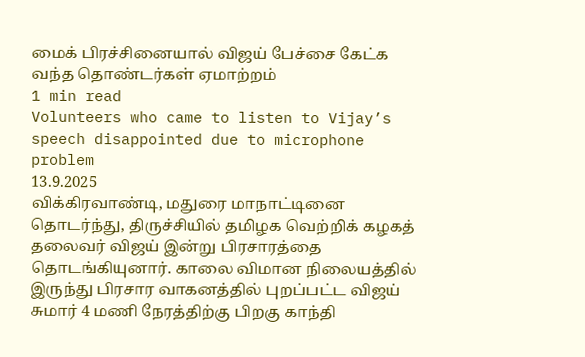மைக் பிரச்சினையால் விஜய் பேச்சை கேட்க வந்த தொண்டர்கள் ஏமாற்றம்
1 min read
Volunteers who came to listen to Vijay’s speech disappointed due to microphone problem
13.9.2025
விக்கிரவாண்டி, மதுரை மாநாட்டினை தொடர்ந்து, திருச்சியில் தமிழக வெற்றிக் கழகத் தலைவர் விஜய் இன்று பிரசாரத்தை தொடங்கியுனார். காலை விமான நிலையத்தில் இருந்து பிரசார வாகனத்தில் புறப்பட்ட விஜய் சுமார் 4 மணி நேரத்திற்கு பிறகு காந்தி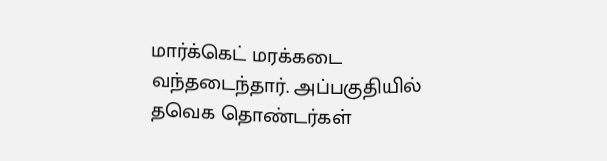மார்க்கெட் மரக்கடை வந்தடைந்தார். அப்பகுதியில் தவெக தொண்டர்கள்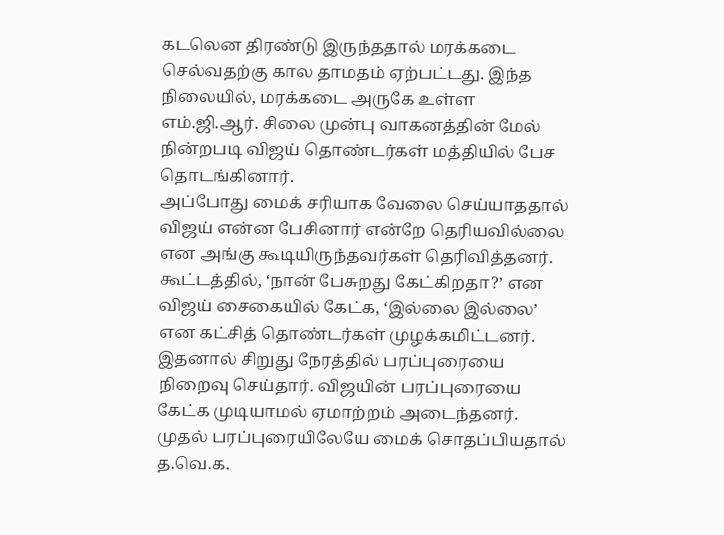கடலென திரண்டு இருந்ததால் மரக்கடை செல்வதற்கு கால தாமதம் ஏற்பட்டது. இந்த நிலையில், மரக்கடை அருகே உள்ள எம்.ஜி.ஆர். சிலை முன்பு வாகனத்தின் மேல் நின்றபடி விஜய் தொண்டர்கள் மத்தியில் பேச தொடங்கினார்.
அப்போது மைக் சரியாக வேலை செய்யாததால் விஜய் என்ன பேசினார் என்றே தெரியவில்லை என அங்கு கூடியிருந்தவர்கள் தெரிவித்தனர். கூட்டத்தில், ‘நான் பேசுறது கேட்கிறதா?’ என விஜய் சைகையில் கேட்க, ‘இல்லை இல்லை’ என கட்சித் தொண்டர்கள் முழக்கமிட்டனர். இதனால் சிறுது நேரத்தில் பரப்புரையை நிறைவு செய்தார். விஜயின் பரப்புரையை கேட்க முடியாமல் ஏமாற்றம் அடைந்தனர்.
முதல் பரப்புரையிலேயே மைக் சொதப்பியதால் த.வெ.க.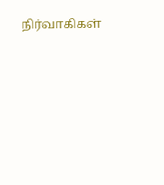நிர்வாகிகள்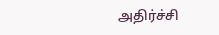அதிர்ச்சி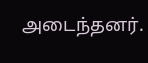அடைந்தனர்.